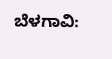ಬೆಳಗಾವಿ: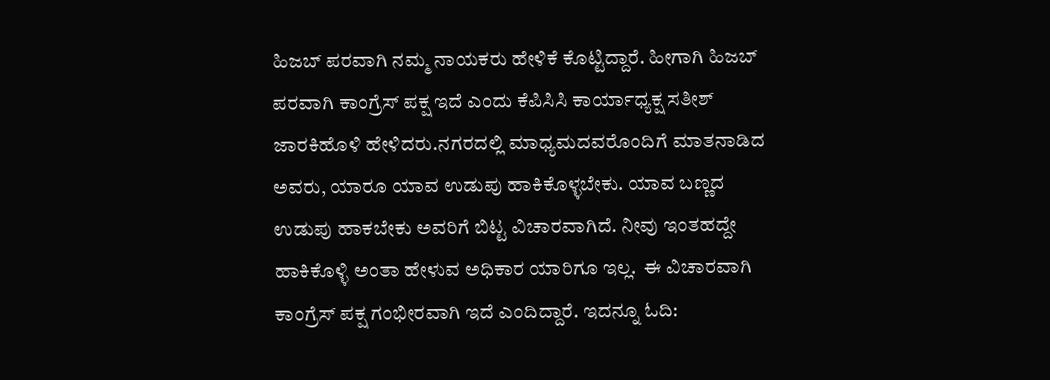ಹಿಜಬ್ ಪರವಾಗಿ ನಮ್ಮ ನಾಯಕರು ಹೇಳಿಕೆ ಕೊಟ್ಟಿದ್ದಾರೆ. ಹೀಗಾಗಿ ಹಿಜಬ್ ಪರವಾಗಿ ಕಾಂಗ್ರೆಸ್ ಪಕ್ಷ ಇದೆ ಎಂದು ಕೆಪಿಸಿಸಿ ಕಾರ್ಯಾಧ್ಯಕ್ಷ ಸತೀಶ್ ಜಾರಕಿಹೊಳಿ ಹೇಳಿದರು.ನಗರದಲ್ಲಿ ಮಾಧ್ಯಮದವರೊಂದಿಗೆ ಮಾತನಾಡಿದ ಅವರು, ಯಾರೂ ಯಾವ ಉಡುಪು ಹಾಕಿಕೊಳ್ಳಬೇಕು. ಯಾವ ಬಣ್ಣದ ಉಡುಪು ಹಾಕಬೇಕು ಅವರಿಗೆ ಬಿಟ್ಟ ವಿಚಾರವಾಗಿದೆ. ನೀವು ಇಂತಹದ್ದೇ ಹಾಕಿಕೊಳ್ಳಿ ಅಂತಾ ಹೇಳುವ ಅಧಿಕಾರ ಯಾರಿಗೂ ಇಲ್ಲ.  ಈ ವಿಚಾರವಾಗಿ ಕಾಂಗ್ರೆಸ್ ಪಕ್ಷ ಗಂಭೀರವಾಗಿ ಇದೆ ಎಂದಿದ್ದಾರೆ. ಇದನ್ನೂ ಓದಿ: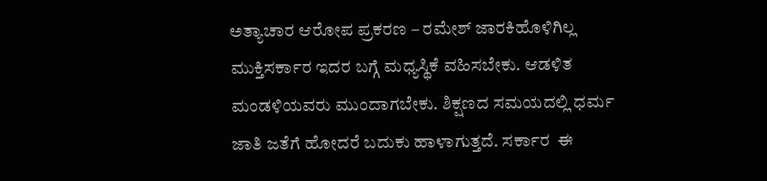ಅತ್ಯಾಚಾರ ಆರೋಪ ಪ್ರಕರಣ – ರಮೇಶ್ ಜಾರಕಿಹೊಳಿಗಿಲ್ಲ ಮುಕ್ತಿಸರ್ಕಾರ ಇದರ ಬಗ್ಗೆ ಮಧ್ಯಸ್ಥಿಕೆ ವಹಿಸಬೇಕು. ಆಡಳಿತ ಮಂಡಳಿಯವರು ಮುಂದಾಗಬೇಕು. ಶಿಕ್ಷಣದ ಸಮಯದಲ್ಲಿ ಧರ್ಮ ಜಾತಿ ಜತೆಗೆ ಹೋದರೆ ಬದುಕು ಹಾಳಾಗುತ್ತದೆ. ಸರ್ಕಾರ  ಈ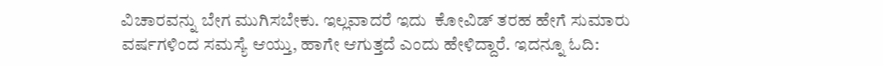ವಿಚಾರವನ್ನು ಬೇಗ ಮುಗಿಸಬೇಕು. ಇಲ್ಲವಾದರೆ ಇದು  ಕೋವಿಡ್‌ ತರಹ ಹೇಗೆ ಸುಮಾರು ವರ್ಷಗಳಿಂದ ಸಮಸ್ಯೆ ಆಯ್ತು, ಹಾಗೇ ಆಗುತ್ತದೆ ಎಂದು ಹೇಳಿದ್ದಾರೆ. ಇದನ್ನೂ ಓದಿ: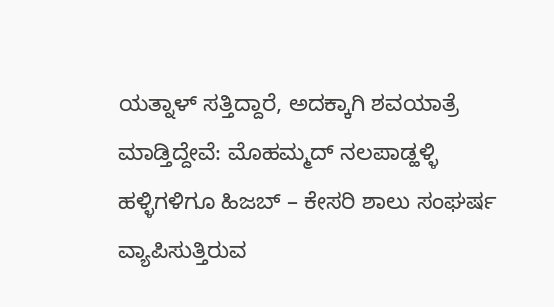ಯತ್ನಾಳ್ ಸತ್ತಿದ್ದಾರೆ, ಅದಕ್ಕಾಗಿ ಶವಯಾತ್ರೆ ಮಾಡ್ತಿದ್ದೇವೆ: ಮೊಹಮ್ಮದ್ ನಲಪಾಡ್ಹಳ್ಳಿ ಹಳ್ಳಿಗಳಿಗೂ ಹಿಜಬ್ – ಕೇಸರಿ ಶಾಲು ಸಂಘರ್ಷ ವ್ಯಾಪಿಸುತ್ತಿರುವ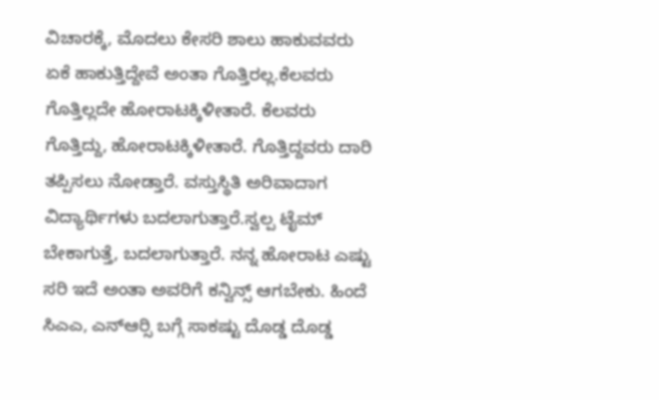ವಿಚಾರಕ್ಕೆ, ಮೊದಲು ಕೇಸರಿ ಶಾಲು ಹಾಕುವವರು ಏಕೆ ಹಾಕುತ್ತಿದ್ದೇವೆ ಅಂತಾ ಗೊತ್ತಿರಲ್ಲ.ಕೆಲವರು ಗೊತ್ತಿಲ್ಲದೇ ಹೋರಾಟಕ್ಕಿಳೀತಾರೆ. ಕೆಲವರು ಗೊತ್ತಿದ್ದು, ಹೋರಾಟಕ್ಕಿಳೀತಾರೆ. ಗೊತ್ತಿದ್ದವರು ದಾರಿ ತಪ್ಪಿಸಲು ನೋಡ್ತಾರೆ. ವಸ್ತುಸ್ಥಿತಿ ಅರಿವಾದಾಗ ವಿದ್ಯಾರ್ಥಿಗಳು ಬದಲಾಗುತ್ತಾರೆ.ಸ್ವಲ್ಪ ಟೈಮ್ ಬೇಕಾಗುತ್ತೆ, ಬದಲಾಗುತ್ತಾರೆ. ನನ್ನ ಹೋರಾಟ ಎಷ್ಟು ಸರಿ ಇದೆ ಅಂತಾ ಅವರಿಗೆ ಕನ್ವಿನ್ಸ್ ಆಗಬೇಕು. ಹಿಂದೆ ಸಿಎಎ, ಎನ್‍ಆರ್‍ಸಿ ಬಗ್ಗೆ ಸಾಕಷ್ಟು ದೊಡ್ಡ ದೊಡ್ಡ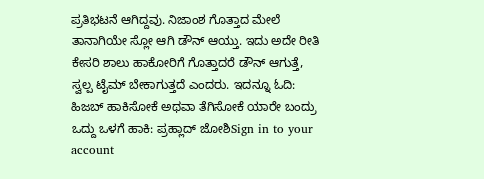ಪ್ರತಿಭಟನೆ ಆಗಿದ್ದವು. ನಿಜಾಂಶ ಗೊತ್ತಾದ ಮೇಲೆ ತಾನಾಗಿಯೇ ಸ್ಲೋ ಆಗಿ ಡೌನ್ ಆಯ್ತು. ಇದು ಅದೇ ರೀತಿ ಕೇಸರಿ ಶಾಲು ಹಾಕೋರಿಗೆ ಗೊತ್ತಾದರೆ ಡೌನ್ ಆಗುತ್ತೆ, ಸ್ವಲ್ಪ ಟೈಮ್ ಬೇಕಾಗುತ್ತದೆ ಎಂದರು. ಇದನ್ನೂ ಓದಿ: ಹಿಜಬ್ ಹಾಕಿಸೋಕೆ ಅಥವಾ ತೆಗಿಸೋಕೆ ಯಾರೇ ಬಂದ್ರು ಒದ್ದು ಒಳಗೆ ಹಾಕಿ: ಪ್ರಹ್ಲಾದ್ ಜೋಶಿSign in to your account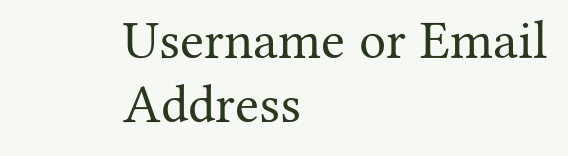Username or Email Address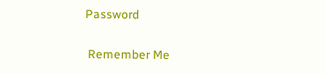Password

 Remember Me